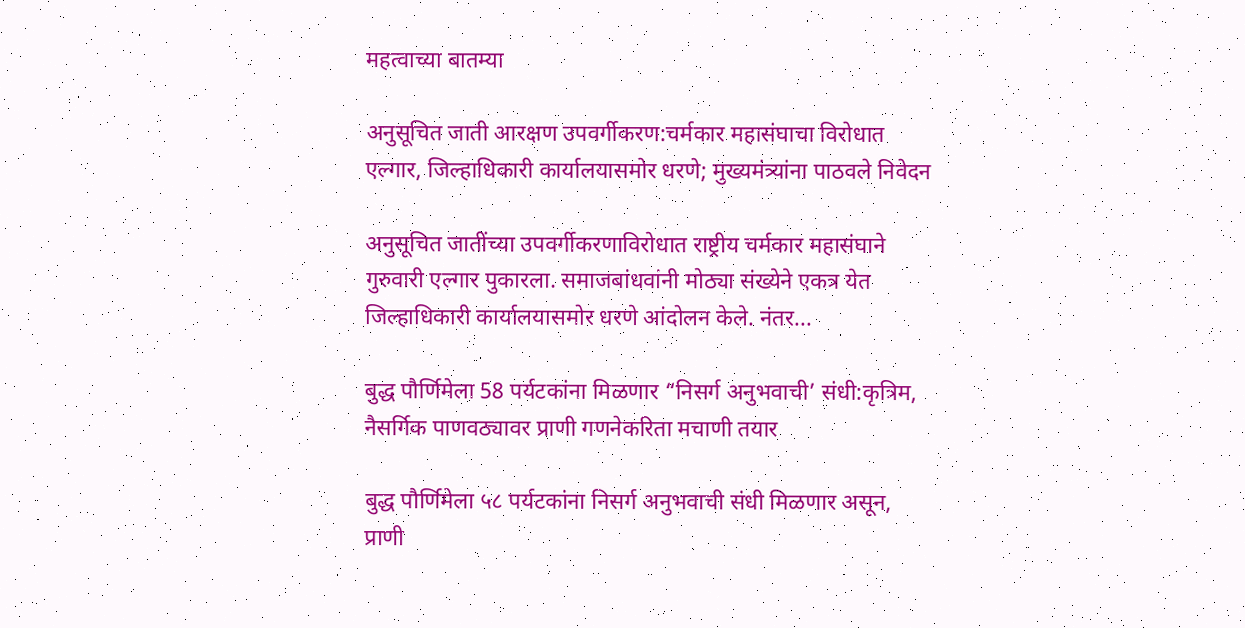महत्वाच्या बातम्या

अनुसूचित जाती आरक्षण उपवर्गीकरण:चर्मकार महासंघाचा विरोधात एल्गार, जिल्हाधिकारी कार्यालयासमोर धरणे; मुख्यमंत्र्यांना पाठवले निवेदन

अनुसूचित जातींच्या उपवर्गीकरणाविरोधात राष्ट्रीय चर्मकार महासंघाने गुरुवारी एल्गार पुकारला. समाजबांधवांनी मोठ्या संख्येने एकत्र येत जिल्हाधिकारी कार्यालयासमोर धरणे आंदोलन केले. नंतर...

बुद्ध पौर्णिमेला 58 पर्यटकांना मिळणार “निसर्ग अनुभवाची’ संधी:कृत्रिम, नैसर्गिक पाणवठ्यावर प्राणी गणनेकरिता मचाणी तयार

बुद्ध पौर्णिमेला ५८ पर्यटकांना निसर्ग अनुभवाची संधी मिळणार असून, प्राणी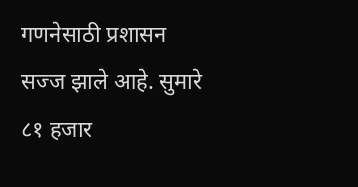गणनेसाठी प्रशासन सज्ज झाले आहे. सुमारे ८१ हजार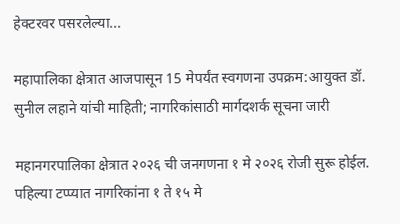हेक्टरवर पसरलेल्या...

महापालिका क्षेत्रात आजपासून 15 मेपर्यंत स्वगणना उपक्रम:आयुक्त डॉ. सुनील लहाने यांची माहिती; नागरिकांसाठी मार्गदशर्क सूचना जारी

महानगरपालिका क्षेत्रात २०२६ ची जनगणना १ मे २०२६ रोजी सुरू होईल. पहिल्या टप्प्यात नागरिकांना १ ते १५ मे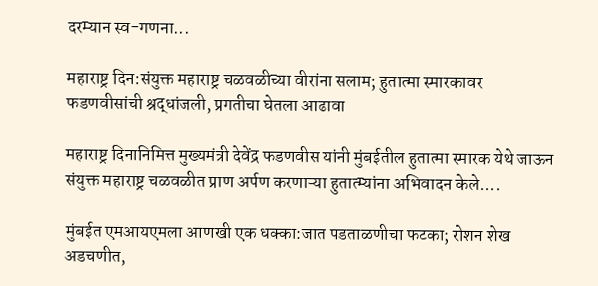दरम्यान स्व-गणना...

महाराष्ट्र दिन:संयुक्त महाराष्ट्र चळवळीच्या वीरांना सलाम; हुतात्मा स्मारकावर फडणवीसांची श्रद्धांजली, प्रगतीचा घेतला आढावा

महाराष्ट्र दिनानिमित्त मुख्यमंत्री देवेंद्र फडणवीस यांनी मुंबईतील हुतात्मा स्मारक येथे जाऊन संयुक्त महाराष्ट्र चळवळीत प्राण अर्पण करणाऱ्या हुतात्म्यांना अभिवादन केले....

मुंबईत एमआयएमला आणखी एक धक्का:जात पडताळणीचा फटका; रोशन शेख अडचणीत,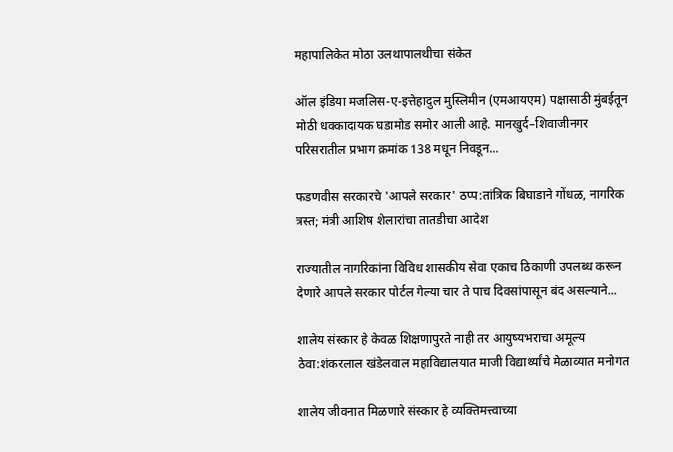महापालिकेत मोठा उलथापालथीचा संकेत

ऑल इंडिया मजलिस-ए-इत्तेहादुल मुस्लिमीन (एमआयएम) पक्षासाठी मुंबईतून मोठी धक्कादायक घडामोड समोर आली आहे. मानखुर्द–शिवाजीनगर परिसरातील प्रभाग क्रमांक 138 मधून निवडून...

फडणवीस सरकारचे 'आपले सरकार' ठप्प:तांत्रिक बिघाडाने गोंधळ, नागरिक त्रस्त; मंत्री आशिष शेलारांचा तातडीचा आदेश

राज्यातील नागरिकांना विविध शासकीय सेवा एकाच ठिकाणी उपलब्ध करून देणारे आपले सरकार पोर्टल गेल्या चार ते पाच दिवसांपासून बंद असल्याने...

शालेय संस्कार हे केवळ शिक्षणापुरते नाही तर आयुष्यभराचा अमूल्य ठेवा:शंकरलाल खंडेलवाल महाविद्यालयात माजी विद्यार्थ्यांचे मेळाव्यात मनोगत

शालेय जीवनात मिळणारे संस्कार हे व्यक्तिमत्त्वाच्या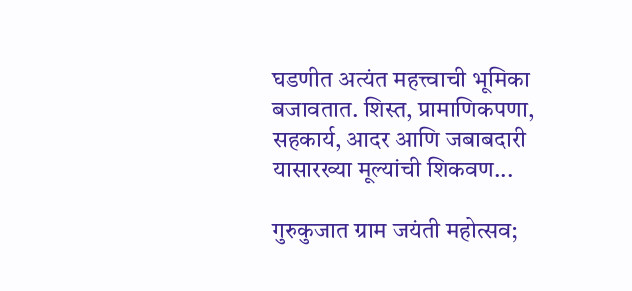घडणीत अत्यंत महत्त्वाची भूमिका बजावतात. शिस्त, प्रामाणिकपणा, सहकार्य, आदर आणि जबाबदारी यासारख्या मूल्यांची शिकवण...

गुरुकुजात ग्राम जयंती महोत्सव;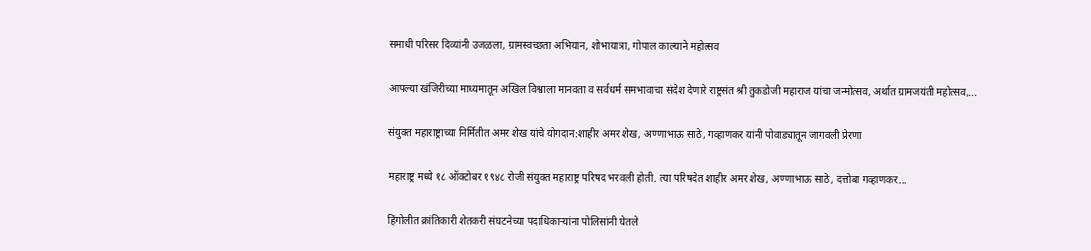समाधी परिसर दिव्यांनी उजळला, ग्रामस्वच्छता अभियान, शोभायात्रा, गोपाल काल्याने महोत्सव

आपल्या खंजिरीच्या माध्यमातून अखिल विश्वाला मानवता व सर्वधर्म समभावाचा संदेश देणारे राष्ट्रसंत श्री तुकडोजी महाराज यांचा जन्मोत्सव, अर्थात ग्रामजयंती महोत्सव,...

संयुक्त महाराष्ट्राच्या निर्मितीत अमर शेख यांचे योगदान:शाहीर अमर शेख, अण्णाभाऊ साठे, गव्हाणकर यांनी पोवाड्यातून जागवली प्रेरणा

महाराष्ट्र मध्ये १८ ऑक्टोबर १९४८ रोजी संयुक्त महाराष्ट्र परिषद भरवली होती. त्या परिषदेत शाहीर अमर शेख, अण्णाभाऊ साठे, दत्तोबा गव्हाणकर...

हिंगोलीत क्रांतिकारी शेतकरी संघटनेच्या पदाधिकाऱ्यांना पोलिसांनी घेतले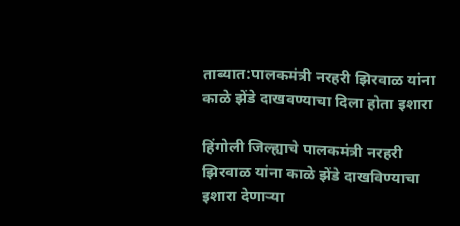ताब्यात:पालकमंत्री नरहरी झिरवाळ यांना काळे झेंडे दाखवण्याचा दिला होता इशारा

हिंगोली जिल्ह्याचे पालकमंत्री नरहरी झिरवाळ यांना काळे झेंडे दाखविण्याचा इशारा देणाऱ्या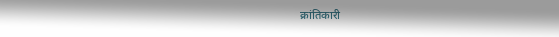क्रांतिकारी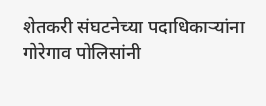शेतकरी संघटनेच्या पदाधिकाऱ्यांना गोरेगाव पोलिसांनी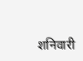शनिवारी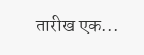तारीख एक...